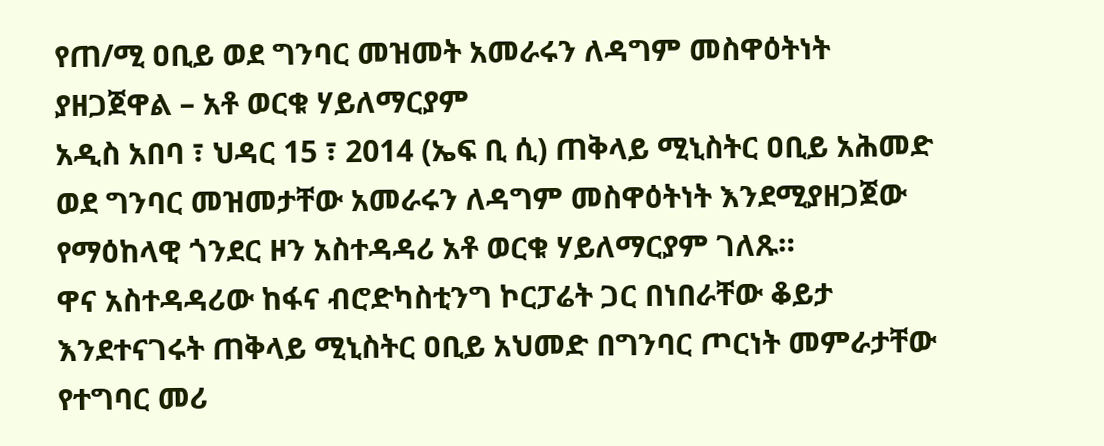የጠ/ሚ ዐቢይ ወደ ግንባር መዝመት አመራሩን ለዳግም መስዋዕትነት ያዘጋጀዋል – አቶ ወርቁ ሃይለማርያም
አዲስ አበባ ፣ ህዳር 15 ፣ 2014 (ኤፍ ቢ ሲ) ጠቅላይ ሚኒስትር ዐቢይ አሕመድ ወደ ግንባር መዝመታቸው አመራሩን ለዳግም መስዋዕትነት እንደሚያዘጋጀው የማዕከላዊ ጎንደር ዞን አስተዳዳሪ አቶ ወርቁ ሃይለማርያም ገለጹ።
ዋና አስተዳዳሪው ከፋና ብሮድካስቲንግ ኮርፓሬት ጋር በነበራቸው ቆይታ እንደተናገሩት ጠቅላይ ሚኒስትር ዐቢይ አህመድ በግንባር ጦርነት መምራታቸው የተግባር መሪ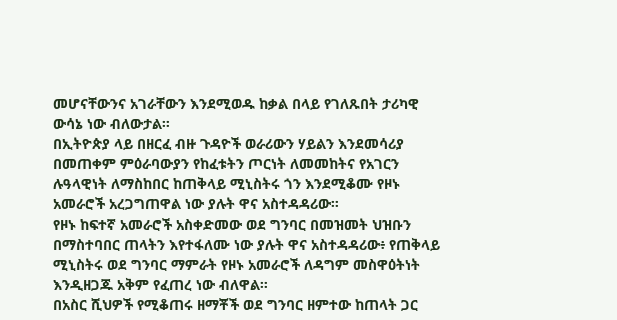መሆናቸውንና አገራቸውን እንደሚወዱ ከቃል በላይ የገለጹበት ታሪካዊ ውሳኔ ነው ብለውታል።
በኢትዮጵያ ላይ በዘርፈ ብዙ ጉዳዮች ወራሪውን ሃይልን እንደመሳሪያ በመጠቀም ምዕራባውያን የከፈቱትን ጦርነት ለመመከትና የአገርን ሉዓላዊነት ለማስከበር ከጠቅላይ ሚኒስትሩ ጎን እንደሚቆሙ የዞኑ አመራሮች አረጋግጠዋል ነው ያሉት ዋና አስተዳዳሪው።
የዞኑ ከፍተኛ አመራሮች አስቀድመው ወደ ግንባር በመዝመት ህዝቡን በማስተባበር ጠላትን እየተፋለሙ ነው ያሉት ዋና አስተዳዳሪው፥ የጠቅላይ ሚኒስትሩ ወደ ግንባር ማምራት የዞኑ አመራሮች ለዳግም መስዋዕትነት እንዲዘጋጁ አቅም የፈጠረ ነው ብለዋል።
በአስር ሺህዎች የሚቆጠሩ ዘማቾች ወደ ግንባር ዘምተው ከጠላት ጋር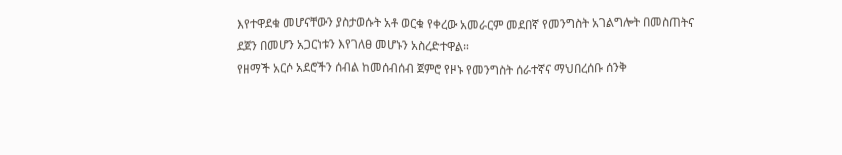እየተዋደቁ መሆናቸውን ያስታወሱት አቶ ወርቁ የቀረው አመራርም መደበኛ የመንግስት አገልግሎት በመስጠትና ደጀን በመሆን አጋርነቱን እየገለፀ መሆኑን አስረድተዋል።
የዘማች አርሶ አደሮችን ሰብል ከመሰብሰብ ጀምሮ የዞኑ የመንግስት ሰራተኛና ማህበረሰቡ ሰንቅ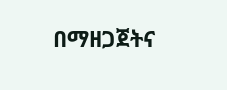በማዘጋጀትና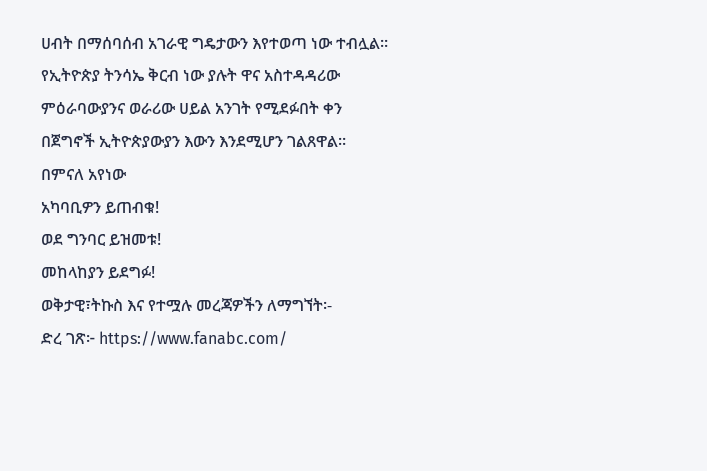ሀብት በማሰባሰብ አገራዊ ግዴታውን እየተወጣ ነው ተብሏል።
የኢትዮጵያ ትንሳኤ ቅርብ ነው ያሉት ዋና አስተዳዳሪው ምዕራባውያንና ወራሪው ሀይል አንገት የሚደፉበት ቀን በጀግኖች ኢትዮጵያውያን እውን እንደሚሆን ገልጸዋል።
በምናለ አየነው
አካባቢዎን ይጠብቁ!
ወደ ግንባር ይዝመቱ!
መከላከያን ይደግፉ!
ወቅታዊ፣ትኩስ እና የተሟሉ መረጃዎችን ለማግኘት፡-
ድረ ገጽ፦ https://www.fanabc.com/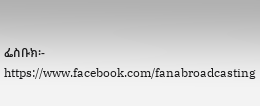ፌስቡክ፡- https://www.facebook.com/fanabroadcasting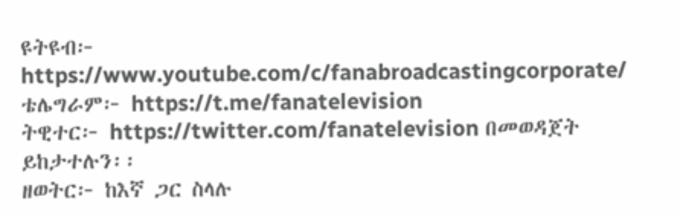ዩትዩብ፦ https://www.youtube.com/c/fanabroadcastingcorporate/
ቴሌግራም፦ https://t.me/fanatelevision
ትዊተር፦ https://twitter.com/fanatelevision በመወዳጀት ይከታተሉን፡፡
ዘወትር፦ ከእኛ ጋር ስላሉ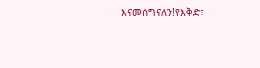እናመሰግናለን!የእቅድ፣